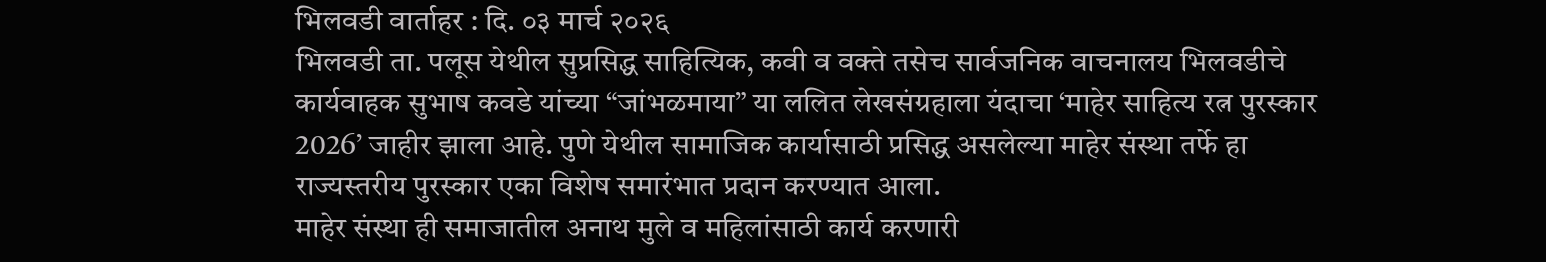भिलवडी वार्ताहर : दि. ०३ मार्च २०२६
भिलवडी ता. पलूस येथील सुप्रसिद्ध साहित्यिक, कवी व वक्ते तसेच सार्वजनिक वाचनालय भिलवडीचे कार्यवाहक सुभाष कवडे यांच्या “जांभळमाया” या ललित लेखसंग्रहाला यंदाचा ‘माहेर साहित्य रत्न पुरस्कार 2026’ जाहीर झाला आहे. पुणे येथील सामाजिक कार्यासाठी प्रसिद्ध असलेल्या माहेर संस्था तर्फे हा राज्यस्तरीय पुरस्कार एका विशेष समारंभात प्रदान करण्यात आला.
माहेर संस्था ही समाजातील अनाथ मुले व महिलांसाठी कार्य करणारी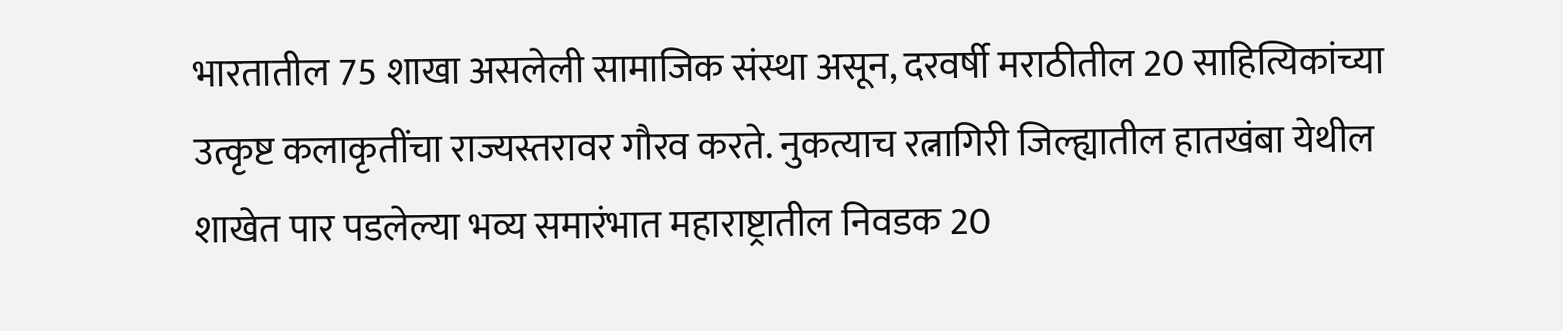भारतातील 75 शाखा असलेली सामाजिक संस्था असून, दरवर्षी मराठीतील 20 साहित्यिकांच्या उत्कृष्ट कलाकृतींचा राज्यस्तरावर गौरव करते. नुकत्याच रत्नागिरी जिल्ह्यातील हातखंबा येथील शाखेत पार पडलेल्या भव्य समारंभात महाराष्ट्रातील निवडक 20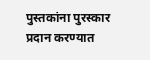पुस्तकांना पुरस्कार प्रदान करण्यात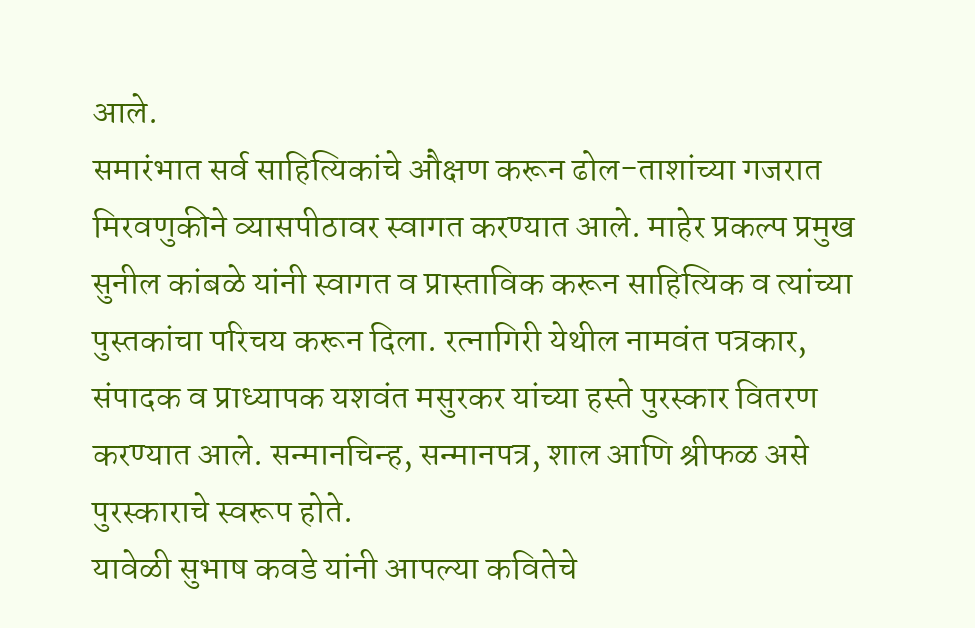आले.
समारंभात सर्व साहित्यिकांचे औक्षण करून ढोल-ताशांच्या गजरात मिरवणुकीने व्यासपीठावर स्वागत करण्यात आले. माहेर प्रकल्प प्रमुख सुनील कांबळे यांनी स्वागत व प्रास्ताविक करून साहित्यिक व त्यांच्या पुस्तकांचा परिचय करून दिला. रत्नागिरी येथील नामवंत पत्रकार, संपादक व प्राध्यापक यशवंत मसुरकर यांच्या हस्ते पुरस्कार वितरण करण्यात आले. सन्मानचिन्ह, सन्मानपत्र, शाल आणि श्रीफळ असे पुरस्काराचे स्वरूप होते.
यावेळी सुभाष कवडे यांनी आपल्या कवितेचे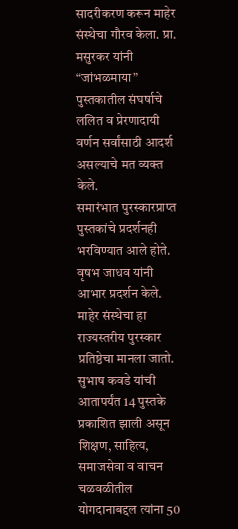सादरीकरण करून माहेर संस्थेचा गौरव केला. प्रा. मसुरकर यांनी “जांभळमाया” पुस्तकातील संघर्षाचे ललित व प्रेरणादायी वर्णन सर्वांसाठी आदर्श असल्याचे मत व्यक्त केले.
समारंभात पुरस्कारप्राप्त पुस्तकांचे प्रदर्शनही भरविण्यात आले होते. वृषभ जाधव यांनी आभार प्रदर्शन केले.
माहेर संस्थेचा हा राज्यस्तरीय पुरस्कार प्रतिष्ठेचा मानला जातो. सुभाष कवडे यांची आतापर्यंत 14 पुस्तके प्रकाशित झाली असून शिक्षण, साहित्य, समाजसेवा व वाचन चळवळीतील योगदानाबद्दल त्यांना 50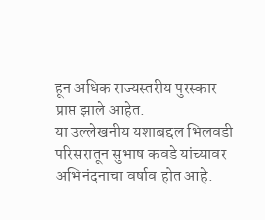हून अधिक राज्यस्तरीय पुरस्कार प्राप्त झाले आहेत.
या उल्लेखनीय यशाबद्दल भिलवडी परिसरातून सुभाष कवडे यांच्यावर अभिनंदनाचा वर्षाव होत आहे.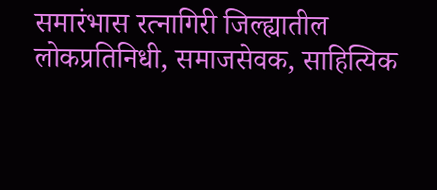समारंभास रत्नागिरी जिल्ह्यातील लोकप्रतिनिधी, समाजसेवक, साहित्यिक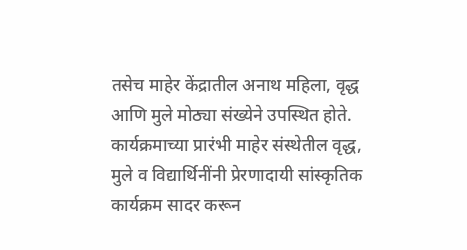तसेच माहेर केंद्रातील अनाथ महिला, वृद्ध आणि मुले मोठ्या संख्येने उपस्थित होते. कार्यक्रमाच्या प्रारंभी माहेर संस्थेतील वृद्ध, मुले व विद्यार्थिनींनी प्रेरणादायी सांस्कृतिक कार्यक्रम सादर करून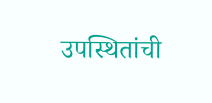उपस्थितांची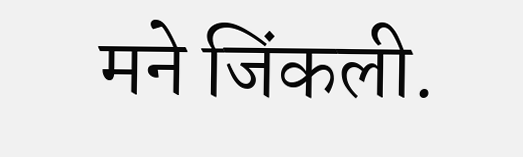मने जिंकली.